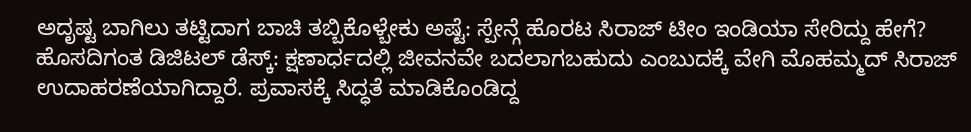ಅದೃಷ್ಟ ಬಾಗಿಲು ತಟ್ಟಿದಾಗ ಬಾಚಿ ತಬ್ಬಿಕೊಳ್ಬೇಕು ಅಷ್ಟೆ: ಸ್ಪೇನ್ಗೆ ಹೊರಟ ಸಿರಾಜ್ ಟೀಂ ಇಂಡಿಯಾ ಸೇರಿದ್ದು ಹೇಗೆ?
ಹೊಸದಿಗಂತ ಡಿಜಿಟಲ್ ಡೆಸ್ಕ್: ಕ್ಷಣಾರ್ಧದಲ್ಲಿ ಜೀವನವೇ ಬದಲಾಗಬಹುದು ಎಂಬುದಕ್ಕೆ ವೇಗಿ ಮೊಹಮ್ಮದ್ ಸಿರಾಜ್ ಉದಾಹರಣೆಯಾಗಿದ್ದಾರೆ. ಪ್ರವಾಸಕ್ಕೆ ಸಿದ್ಧತೆ ಮಾಡಿಕೊಂಡಿದ್ದ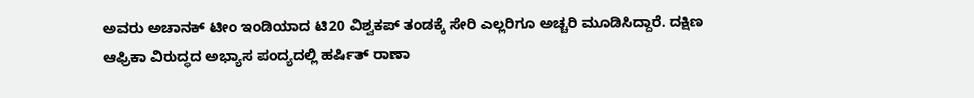ಅವರು ಅಚಾನಕ್ ಟೀಂ ಇಂಡಿಯಾದ ಟಿ20 ವಿಶ್ವಕಪ್ ತಂಡಕ್ಕೆ ಸೇರಿ ಎಲ್ಲರಿಗೂ ಅಚ್ಚರಿ ಮೂಡಿಸಿದ್ದಾರೆ. ದಕ್ಷಿಣ ಆಫ್ರಿಕಾ ವಿರುದ್ಧದ ಅಭ್ಯಾಸ ಪಂದ್ಯದಲ್ಲಿ ಹರ್ಷಿತ್ ರಾಣಾ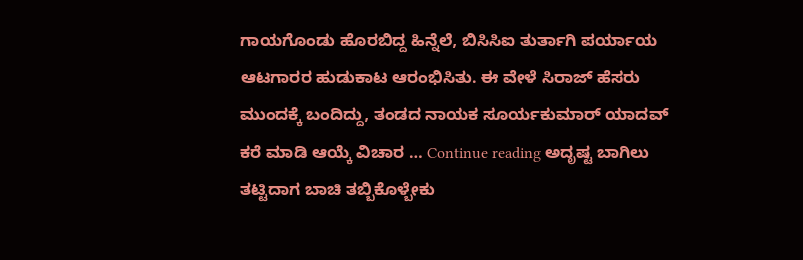ಗಾಯಗೊಂಡು ಹೊರಬಿದ್ದ ಹಿನ್ನೆಲೆ, ಬಿಸಿಸಿಐ ತುರ್ತಾಗಿ ಪರ್ಯಾಯ ಆಟಗಾರರ ಹುಡುಕಾಟ ಆರಂಭಿಸಿತು. ಈ ವೇಳೆ ಸಿರಾಜ್ ಹೆಸರು ಮುಂದಕ್ಕೆ ಬಂದಿದ್ದು, ತಂಡದ ನಾಯಕ ಸೂರ್ಯಕುಮಾರ್ ಯಾದವ್ ಕರೆ ಮಾಡಿ ಆಯ್ಕೆ ವಿಚಾರ … Continue reading ಅದೃಷ್ಟ ಬಾಗಿಲು ತಟ್ಟಿದಾಗ ಬಾಚಿ ತಬ್ಬಿಕೊಳ್ಬೇಕು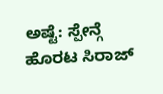ಅಷ್ಟೆ: ಸ್ಪೇನ್ಗೆ ಹೊರಟ ಸಿರಾಜ್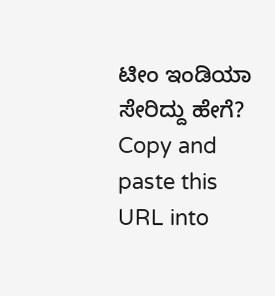ಟೀಂ ಇಂಡಿಯಾ ಸೇರಿದ್ದು ಹೇಗೆ?
Copy and paste this URL into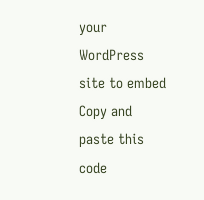your WordPress site to embed
Copy and paste this code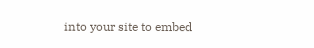into your site to embed